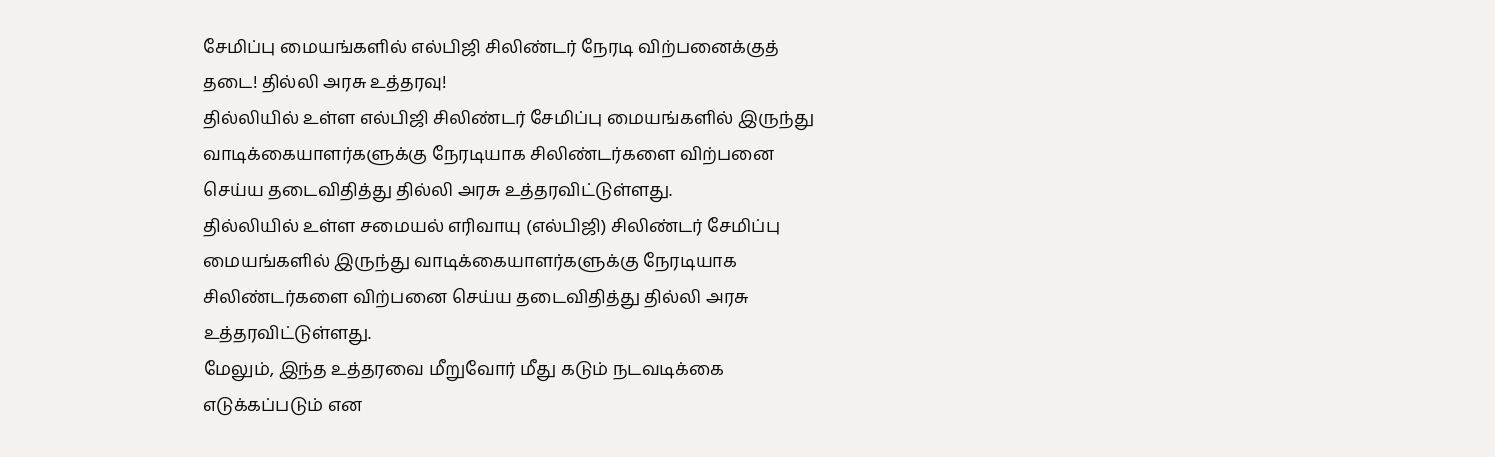சேமிப்பு மையங்களில் எல்பிஜி சிலிண்டர் நேரடி விற்பனைக்குத் தடை! தில்லி அரசு உத்தரவு!
தில்லியில் உள்ள எல்பிஜி சிலிண்டர் சேமிப்பு மையங்களில் இருந்து வாடிக்கையாளர்களுக்கு நேரடியாக சிலிண்டர்களை விற்பனை செய்ய தடைவிதித்து தில்லி அரசு உத்தரவிட்டுள்ளது.
தில்லியில் உள்ள சமையல் எரிவாயு (எல்பிஜி) சிலிண்டர் சேமிப்பு மையங்களில் இருந்து வாடிக்கையாளர்களுக்கு நேரடியாக சிலிண்டர்களை விற்பனை செய்ய தடைவிதித்து தில்லி அரசு உத்தரவிட்டுள்ளது.
மேலும், இந்த உத்தரவை மீறுவோர் மீது கடும் நடவடிக்கை எடுக்கப்படும் என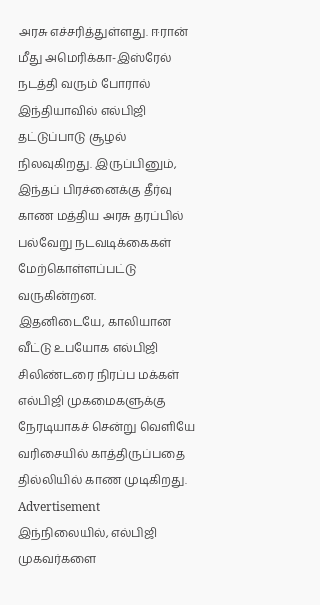அரசு எச்சரித்துள்ளது. ஈரான் மீது அமெரிக்கா-இஸ்ரேல் நடத்தி வரும் போரால் இந்தியாவில் எல்பிஜி தட்டுப்பாடு சூழல் நிலவுகிறது. இருப்பினும், இந்தப் பிரச்னைக்கு தீர்வு காண மத்திய அரசு தரப்பில் பல்வேறு நடவடிக்கைகள் மேற்கொள்ளப்பட்டு வருகின்றன.
இதனிடையே, காலியான வீட்டு உபயோக எல்பிஜி சிலிண்டரை நிரப்ப மக்கள் எல்பிஜி முகமைகளுக்கு நேரடியாகச் சென்று வெளியே வரிசையில் காத்திருப்பதை தில்லியில் காண முடிகிறது.
Advertisement
இந்நிலையில், எல்பிஜி முகவர்களை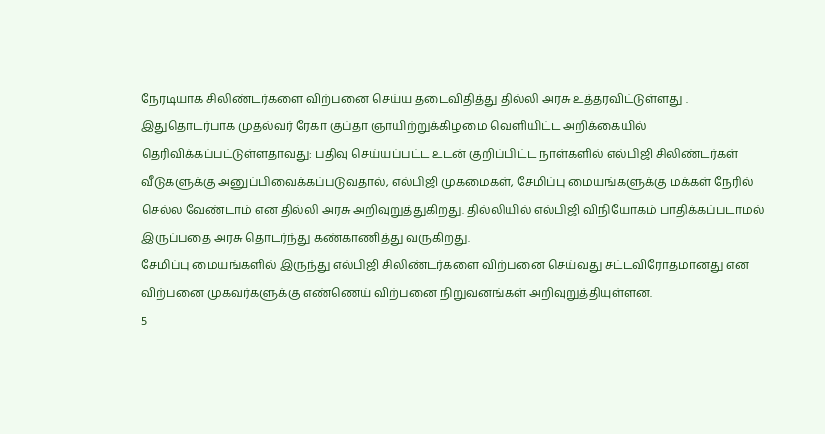நேரடியாக சிலிண்டர்களை விற்பனை செய்ய தடைவிதித்து தில்லி அரசு உத்தரவிட்டுள்ளது .
இதுதொடர்பாக முதல்வர் ரேகா குப்தா ஞாயிற்றுக்கிழமை வெளியிட்ட அறிக்கையில் தெரிவிக்கப்பட்டுள்ளதாவது: பதிவு செய்யப்பட்ட உடன் குறிப்பிட்ட நாள்களில் எல்பிஜி சிலிண்டர்கள் வீடுகளுக்கு அனுப்பிவைக்கப்படுவதால், எல்பிஜி முகமைகள், சேமிப்பு மையங்களுக்கு மக்கள் நேரில் செல்ல வேண்டாம் என தில்லி அரசு அறிவுறுத்துகிறது. தில்லியில் எல்பிஜி விநியோகம் பாதிக்கப்படாமல் இருப்பதை அரசு தொடர்ந்து கண்காணித்து வருகிறது.
சேமிப்பு மையங்களில் இருந்து எல்பிஜி சிலிண்டர்களை விற்பனை செய்வது சட்டவிரோதமானது என விற்பனை முகவர்களுக்கு எண்ணெய் விற்பனை நிறுவனங்கள் அறிவுறுத்தியுள்ளன.
5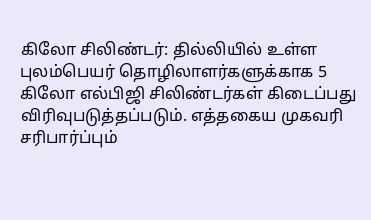கிலோ சிலிண்டர்: தில்லியில் உள்ள புலம்பெயர் தொழிலாளர்களுக்காக 5 கிலோ எல்பிஜி சிலிண்டர்கள் கிடைப்பது விரிவுபடுத்தப்படும். எத்தகைய முகவரி சரிபார்ப்பும்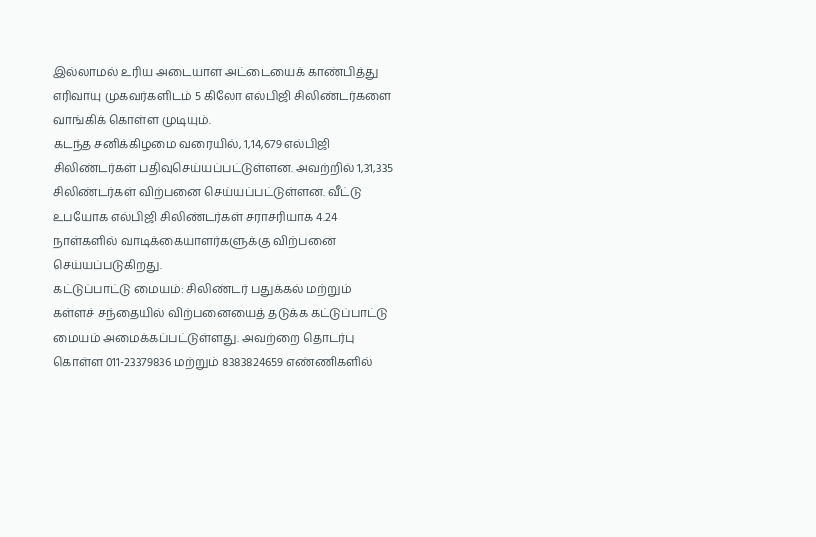இல்லாமல் உரிய அடையாள அட்டையைக் காண்பித்து எரிவாயு முகவர்களிடம் 5 கிலோ எல்பிஜி சிலிண்டர்களை வாங்கிக் கொள்ள முடியும்.
கடந்த சனிக்கிழமை வரையில், 1,14,679 எல்பிஜி சிலிண்டர்கள் பதிவுசெய்யப்பட்டுள்ளன. அவற்றில் 1,31,335 சிலிண்டர்கள் விற்பனை செய்யப்பட்டுள்ளன. வீட்டு உபயோக எல்பிஜி சிலிண்டர்கள் சராசரியாக 4.24 நாள்களில் வாடிக்கையாளர்களுக்கு விற்பனை செய்யப்படுகிறது.
கட்டுப்பாட்டு மையம்: சிலிண்டர் பதுக்கல் மற்றும் கள்ளச் சந்தையில் விற்பனையைத் தடுக்க கட்டுப்பாட்டு மையம் அமைக்கப்பட்டுள்ளது. அவற்றை தொடர்பு கொள்ள 011-23379836 மற்றும் 8383824659 எண்ணிகளில்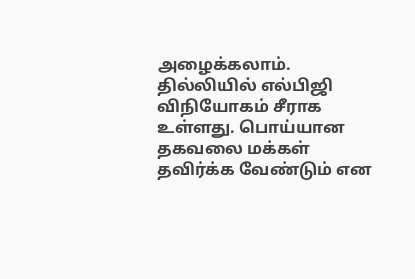அழைக்கலாம்.
தில்லியில் எல்பிஜி விநியோகம் சீராக உள்ளது. பொய்யான தகவலை மக்கள் தவிர்க்க வேண்டும் என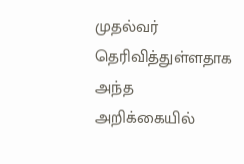முதல்வர் தெரிவித்துள்ளதாக அந்த அறிக்கையில்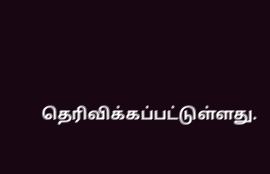தெரிவிக்கப்பட்டுள்ளது.